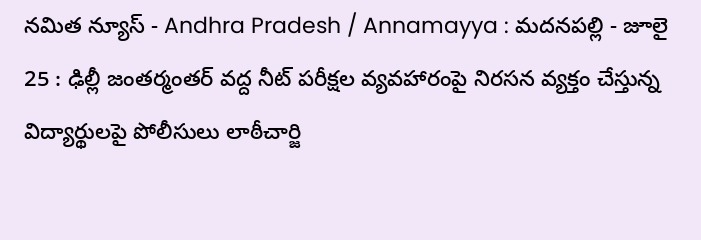నమిత న్యూస్ - Andhra Pradesh / Annamayya : మదనపల్లి - జూలై 25 : ఢిల్లీ జంతర్మంతర్ వద్ద నీట్ పరీక్షల వ్యవహారంపై నిరసన వ్యక్తం చేస్తున్న విద్యార్థులపై పోలీసులు లాఠీచార్జి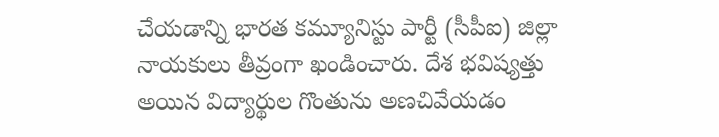చేయడాన్ని భారత కమ్యూనిస్టు పార్టీ (సీపీఐ) జిల్లా నాయకులు తీవ్రంగా ఖండించారు. దేశ భవిష్యత్తు అయిన విద్యార్థుల గొంతును అణచివేయడం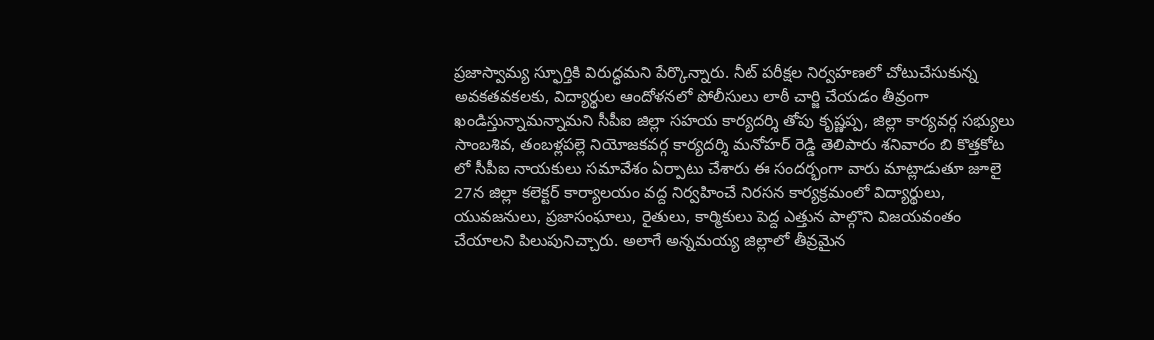ప్రజాస్వామ్య స్ఫూర్తికి విరుద్ధమని పేర్కొన్నారు. నీట్ పరీక్షల నిర్వహణలో చోటుచేసుకున్న అవకతవకలకు, విద్యార్థుల ఆందోళనలో పోలీసులు లాఠీ చార్జి చేయడం తీవ్రంగా ఖండిస్తున్నామన్నామని సీపీఐ జిల్లా సహయ కార్యదర్శి తోపు కృష్ణప్ప, జిల్లా కార్యవర్గ సభ్యులు సాంబశివ, తంబళ్లపల్లె నియోజకవర్గ కార్యదర్శి మనోహర్ రెడ్డి తెలిపారు శనివారం బి కొత్తకోట లో సీపీఐ నాయకులు సమావేశం ఏర్పాటు చేశారు ఈ సందర్భంగా వారు మాట్లాడుతూ జూలై 27న జిల్లా కలెక్టర్ కార్యాలయం వద్ద నిర్వహించే నిరసన కార్యక్రమంలో విద్యార్థులు, యువజనులు, ప్రజాసంఘాలు, రైతులు, కార్మికులు పెద్ద ఎత్తున పాల్గొని విజయవంతం చేయాలని పిలుపునిచ్చారు. అలాగే అన్నమయ్య జిల్లాలో తీవ్రమైన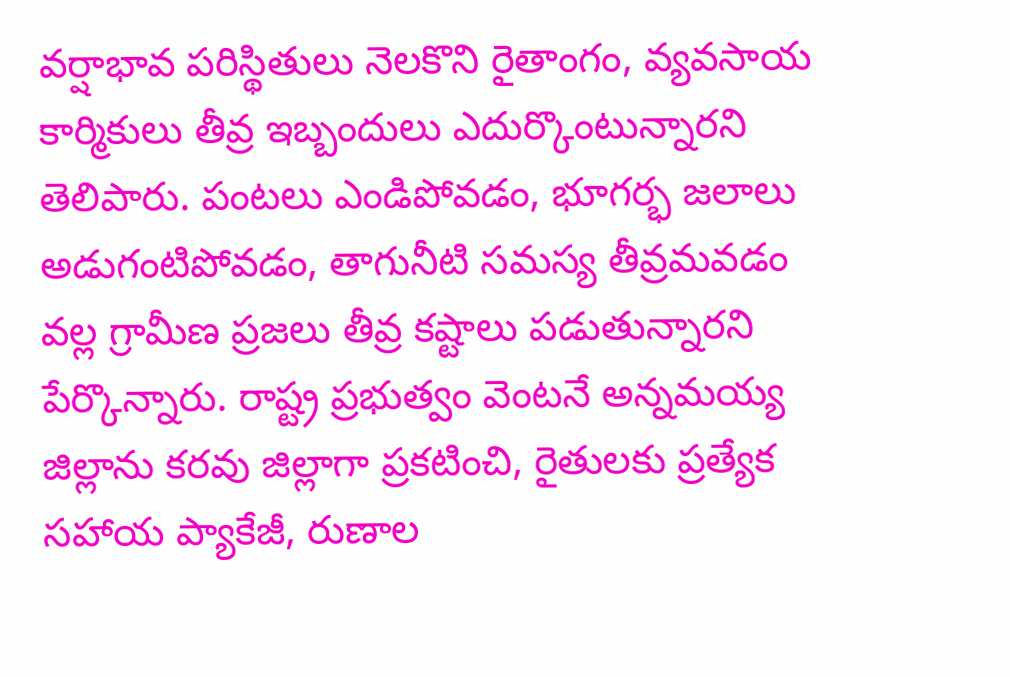వర్షాభావ పరిస్థితులు నెలకొని రైతాంగం, వ్యవసాయ కార్మికులు తీవ్ర ఇబ్బందులు ఎదుర్కొంటున్నారని తెలిపారు. పంటలు ఎండిపోవడం, భూగర్భ జలాలు అడుగంటిపోవడం, తాగునీటి సమస్య తీవ్రమవడం వల్ల గ్రామీణ ప్రజలు తీవ్ర కష్టాలు పడుతున్నారని పేర్కొన్నారు. రాష్ట్ర ప్రభుత్వం వెంటనే అన్నమయ్య జిల్లాను కరవు జిల్లాగా ప్రకటించి, రైతులకు ప్రత్యేక సహాయ ప్యాకేజీ, రుణాల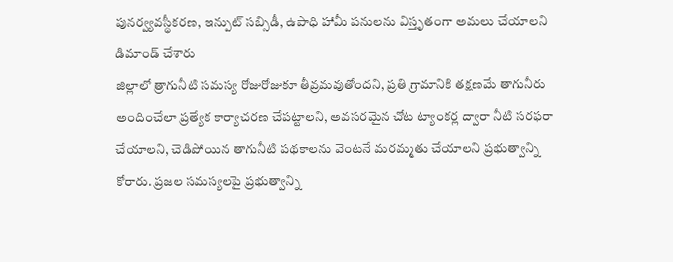పునర్వ్యవస్థీకరణ, ఇన్పుట్ సబ్సిడీ, ఉపాధి హామీ పనులను విస్తృతంగా అమలు చేయాలని డిమాండ్ చేశారు
జిల్లాలో త్రాగునీటి సమస్య రోజురోజుకూ తీవ్రమవుతోందని, ప్రతి గ్రామానికి తక్షణమే తాగునీరు అందించేలా ప్రత్యేక కార్యాచరణ చేపట్టాలని, అవసరమైన చోట ట్యాంకర్ల ద్వారా నీటి సరఫరా చేయాలని, చెడిపోయిన తాగునీటి పథకాలను వెంటనే మరమ్మతు చేయాలని ప్రభుత్వాన్ని కోరారు. ప్రజల సమస్యలపై ప్రభుత్వాన్ని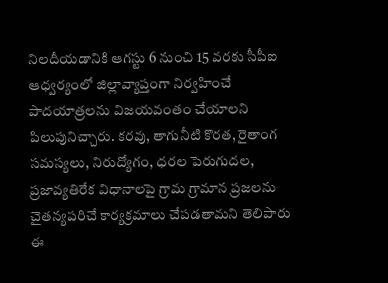నిలదీయడానికి ఆగస్టు 6 నుంచి 15 వరకు సీపీఐ ఆధ్వర్యంలో జిల్లావ్యాప్తంగా నిర్వహించే పాదయాత్రలను విజయవంతం చేయాలని పిలుపునిచ్చారు. కరవు, తాగునీటి కొరత, రైతాంగ సమస్యలు, నిరుద్యోగం, ధరల పెరుగుదల, ప్రజావ్యతిరేక విధానాలపై గ్రామ గ్రామాన ప్రజలను చైతన్యపరిచే కార్యక్రమాలు చేపడతామని తెలిపారు
ఈ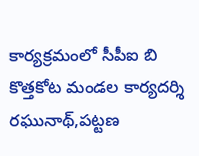కార్యక్రమంలో సీపీఐ బి కొత్తకోట మండల కార్యదర్శి రఘునాథ్,పట్టణ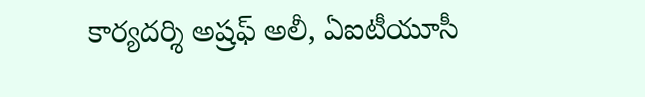కార్యదర్శి అష్రఫ్ అలీ, ఏఐటీయూసీ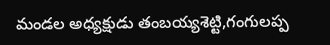మండల అధ్యక్షుడు తంబయ్యశెట్టి,గంగులప్ప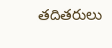తదితరులు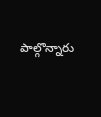పాల్గొన్నారు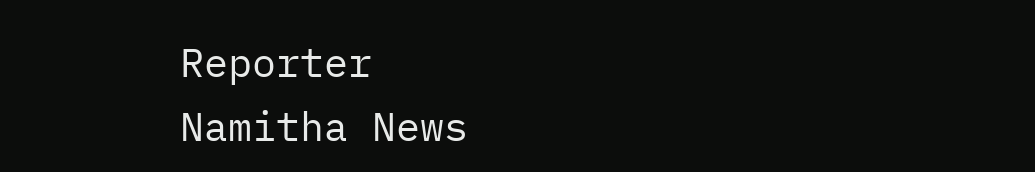Reporter
Namitha News